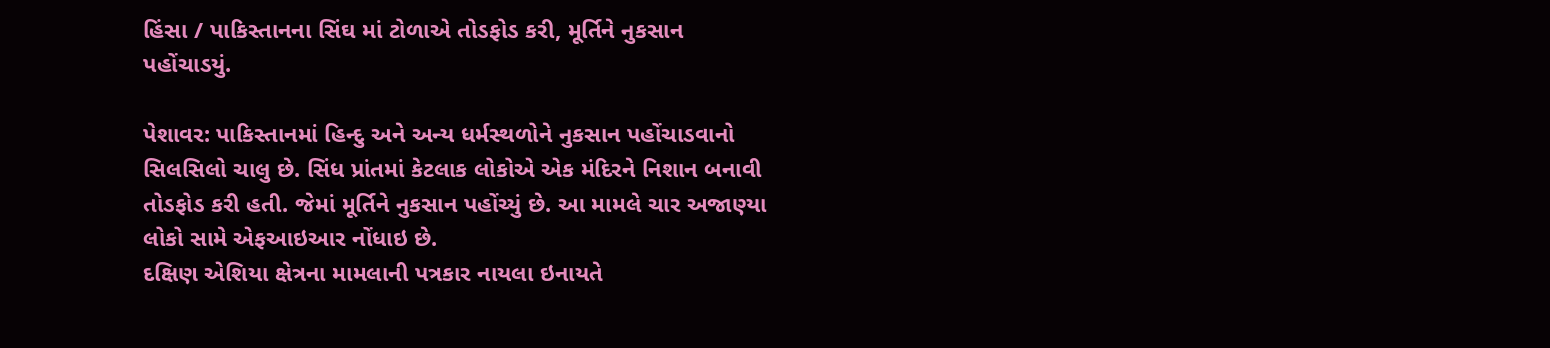હિંસા / પાકિસ્તાનના સિંઘ માં ટોળાએ તોડફોડ કરી, મૂર્તિને નુકસાન પહોંચાડયું.

પેશાવર: પાકિસ્તાનમાં હિન્દુ અને અન્ય ધર્મસ્થળોને નુકસાન પહોંચાડવાનો સિલસિલો ચાલુ છે. સિંધ પ્રાંતમાં કેટલાક લોકોએ એક મંદિરને નિશાન બનાવી તોડફોડ કરી હતી. જેમાં મૂર્તિને નુકસાન પહોંચ્યું છે. આ મામલે ચાર અજાણ્યા લોકો સામે એફઆઇઆર નોંધાઇ છે.
દક્ષિણ એશિયા ક્ષેત્રના મામલાની પત્રકાર નાયલા ઇનાયતે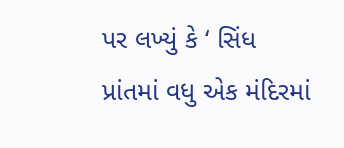પર લખ્યું કે ‘ સિંધ પ્રાંતમાં વધુ એક મંદિરમાં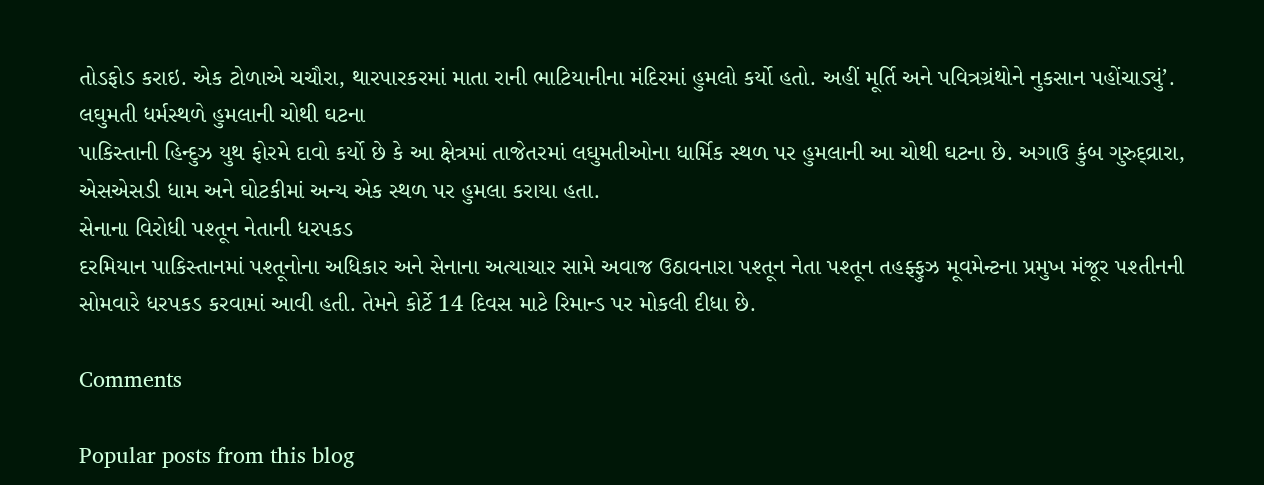તોડફોડ કરાઇ. એક ટોળાએ ચચૌરા, થારપારકરમાં માતા રાની ભાટિયાનીના મંદિરમાં હુમલો કર્યો હતો. અહીં મૂર્તિ અને પવિત્રગ્રંથોને નુકસાન પહોંચાડ્યું’.
લઘુમતી ધર્મસ્થળે હુમલાની ચોથી ઘટના
પાકિસ્તાની હિન્દુઝ યુથ ફોરમે દાવો કર્યો છે કે આ ક્ષેત્રમાં તાજેતરમાં લઘુમતીઓના ધાર્મિક સ્થળ પર હુમલાની આ ચોથી ઘટના છે. અગાઉ કુંબ ગુરુદ્વ્રારા, એસએસડી ધામ અને ઘોટકીમાં અન્ય એક સ્થળ પર હુમલા કરાયા હતા.
સેનાના વિરોધી પશ્તૂન નેતાની ધરપકડ
દરમિયાન પાકિસ્તાનમાં પશ્તૂનોના અધિકાર અને સેનાના અત્યાચાર સામે અવાજ ઉઠાવનારા પશ્તૂન નેતા પશ્તૂન તહફ્ફુઝ મૂવમેન્ટના પ્રમુખ મંજૂર પશ્તીનની સોમવારે ધરપકડ કરવામાં આવી હતી. તેમને કોર્ટે 14 દિવસ માટે રિમાન્ડ પર મોકલી દીધા છે.

Comments

Popular posts from this blog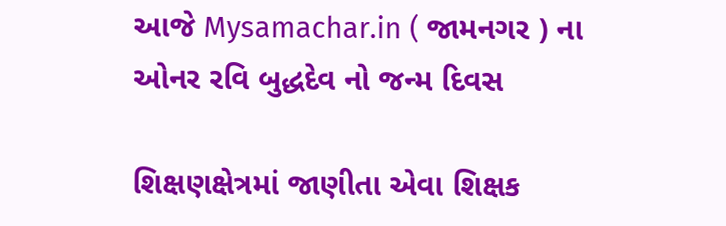આજે Mysamachar.in ( જામનગર ) ના ઓનર રવિ બુદ્ધદેવ નો જન્મ દિવસ

શિક્ષણક્ષેત્રમાં જાણીતા એવા શિક્ષક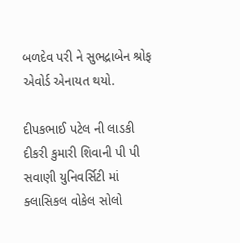બળદેવ પરી ને સુભદ્રાબેન શ્રોફ એવોર્ડ એનાયત થયો.

દીપકભાઈ પટેલ ની લાડકી દીકરી કુમારી શિવાની પી પી સવાણી યુનિવર્સિટી માં ક્લાસિકલ વોકેલ સોલો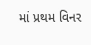માં પ્રથમ વિનર